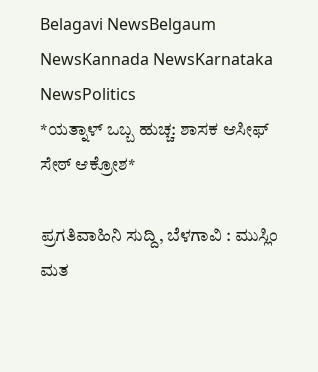Belagavi NewsBelgaum NewsKannada NewsKarnataka NewsPolitics
*ಯತ್ನಾಳ್ ಒಬ್ಬ ಹುಚ್ಚ: ಶಾಸಕ ಆಸೀಫ್ ಸೇಠ್ ಆಕ್ರೋಶ*

ಪ್ರಗತಿವಾಹಿನಿ ಸುದ್ದಿ, ಬೆಳಗಾವಿ : ಮುಸ್ಲಿಂ ಮತ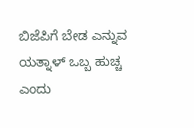ಬಿಜೆಪಿಗೆ ಬೇಡ ಎನ್ನುವ ಯತ್ನಾಳ್ ಒಬ್ಬ ಹುಚ್ಚ ಎಂದು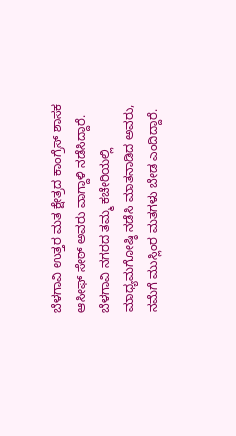ಬೆಳಗಾವಿ ಉತ್ತರ ಮತ ಕ್ಷೇತ್ರದ ಕಾಂಗ್ರೆಸ್ ಶಾಸಕ ಆಸೀಫ್ ಸೇಠ್ ಅವರು ವಾಗ್ದಾಳಿ ನಡೆಸಿದ್ದಾರೆ.
ಬೆಳಗಾವಿ ನಗರದ ತಮ್ಮ ಕಚೇರಿಯಲ್ಲಿ ಮಾಧ್ಯಮಗೋಷ್ಠಿ ನಡೆಸಿ ಮಾತನಾಡಿದ ಅವರು, ನಮೆಗೆ ಮುಸ್ಲಿಂರ ಮತಗಳು ಬೇಡ ಎಂದಿದ್ದಾರೆ.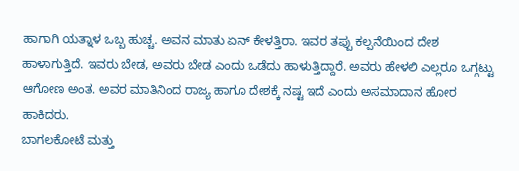ಹಾಗಾಗಿ ಯತ್ನಾಳ ಒಬ್ಬ ಹುಚ್ಚ. ಅವನ ಮಾತು ಏನ್ ಕೇಳತ್ತಿರಾ. ಇವರ ತಪ್ಪು ಕಲ್ಪನೆಯಿಂದ ದೇಶ ಹಾಳಾಗುತ್ತಿದೆ. ಇವರು ಬೇಡ, ಅವರು ಬೇಡ ಎಂದು ಒಡೆದು ಹಾಳುತ್ತಿದ್ದಾರೆ. ಅವರು ಹೇಳಲಿ ಎಲ್ಲರೂ ಒಗ್ಗಟ್ಟು ಆಗೋಣ ಅಂತ. ಅವರ ಮಾತಿನಿಂದ ರಾಜ್ಯ ಹಾಗೂ ದೇಶಕ್ಕೆ ನಷ್ಟ ಇದೆ ಎಂದು ಅಸಮಾದಾನ ಹೋರ ಹಾಕಿದರು.
ಬಾಗಲಕೋಟೆ ಮತ್ತು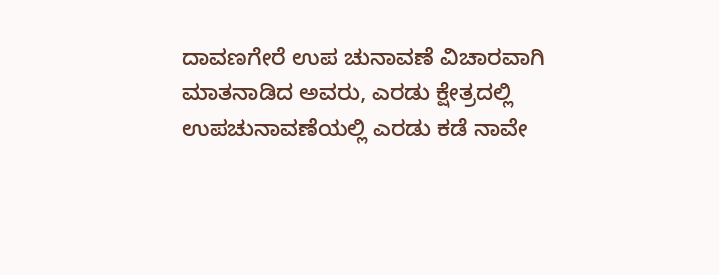ದಾವಣಗೇರೆ ಉಪ ಚುನಾವಣೆ ವಿಚಾರವಾಗಿ ಮಾತನಾಡಿದ ಅವರು, ಎರಡು ಕ್ಷೇತ್ರದಲ್ಲಿ ಉಪಚುನಾವಣೆಯಲ್ಲಿ ಎರಡು ಕಡೆ ನಾವೇ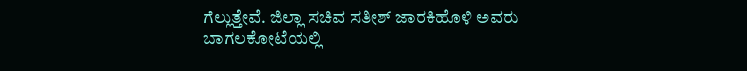ಗೆಲ್ಲುತ್ತೇವೆ. ಜಿಲ್ಲಾ ಸಚಿವ ಸತೀಶ್ ಜಾರಕಿಹೊಳಿ ಅವರು ಬಾಗಲಕೋಟೆಯಲ್ಲಿ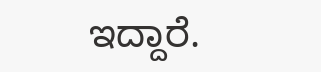ಇದ್ದಾರೆ.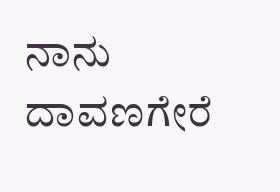ನಾನು ದಾವಣಗೇರೆ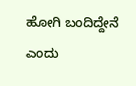ಹೋಗಿ ಬಂದಿದ್ದೇನೆ ಎಂದು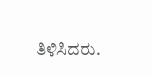ತಿಳಿಸಿದರು.